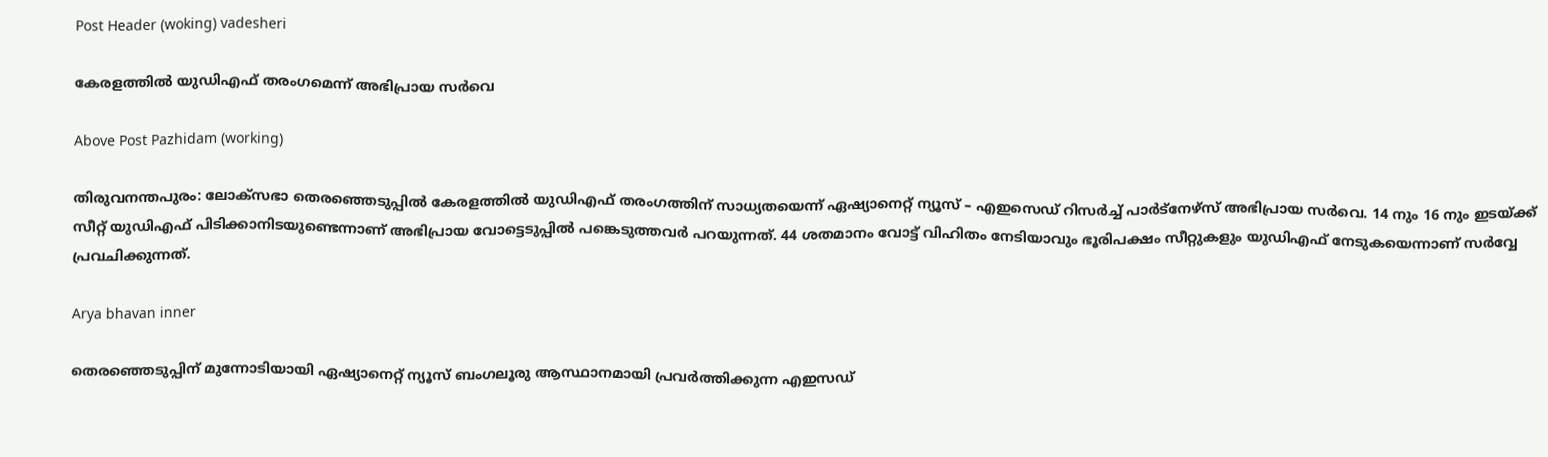Post Header (woking) vadesheri

കേരളത്തില്‍ യുഡിഎഫ് തരംഗമെന്ന് അഭിപ്രായ സര്‍വെ

Above Post Pazhidam (working)

തിരുവനന്തപുരം: ലോക്സഭാ തെരഞ്ഞെടുപ്പിൽ കേരളത്തിൽ യുഡിഎഫ് തരംഗത്തിന് സാധ്യതയെന്ന് ഏഷ്യാനെറ്റ് ന്യൂസ് – എഇസെഡ് റിസർച്ച് പാർട്നേഴ്സ് അഭിപ്രായ സര്‍വെ. 14 നും 16 നും ഇടയ്ക്ക് സീറ്റ് യുഡിഎഫ് പിടിക്കാനിടയുണ്ടെന്നാണ് അഭിപ്രായ വോട്ടെടുപ്പിൽ പങ്കെടുത്തവര്‍ പറയുന്നത്. 44 ശതമാനം വോട്ട് വിഹിതം നേടിയാവും ഭൂരിപക്ഷം സീറ്റുകളും യുഡിഎഫ് നേടുകയെന്നാണ് സര്‍വ്വേ പ്രവചിക്കുന്നത്.

Arya bhavan inner

തെരഞ്ഞെടുപ്പിന് മുന്നോടിയായി ഏഷ്യാനെറ്റ് ന്യൂസ് ബംഗലൂരു ആസ്ഥാനമായി പ്രവര്‍ത്തിക്കുന്ന എഇസഡ്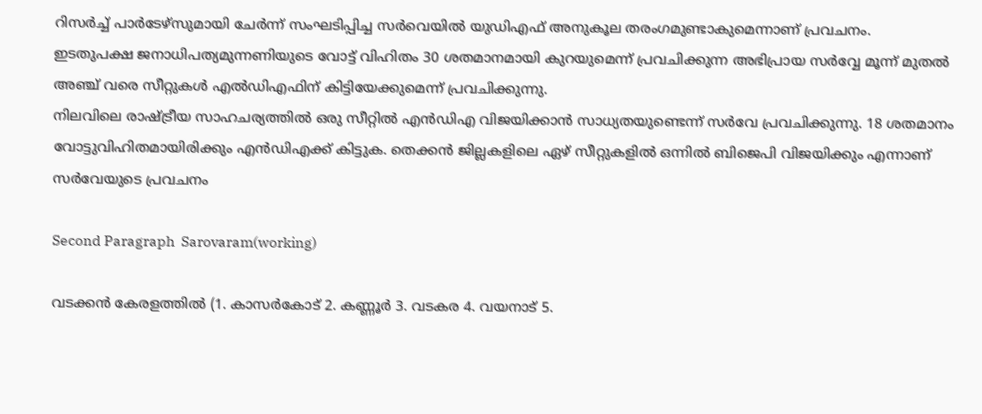റിസര്‍ച്ച് പാര്‍ടേഴ്സുമായി ചേര്‍ന്ന് സംഘടിപ്പിച്ച സര്‍വെയിൽ യുഡിഎഫ് അനുകൂല തരംഗമുണ്ടാകുമെന്നാണ് പ്രവചനം.
ഇടതുപക്ഷ ജനാധിപത്യമുന്നണിയുടെ വോട്ട് വിഹിതം 30 ശതമാനമായി കുറയുമെന്ന് പ്രവചിക്കുന്ന അഭിപ്രായ സര്‍വ്വേ മൂന്ന് മുതല്‍ അഞ്ച് വരെ സീറ്റുകള്‍ എല്‍ഡിഎഫിന് കിട്ടിയേക്കുമെന്ന് പ്രവചിക്കുന്നു.
നിലവിലെ രാഷ്ട്രീയ സാഹചര്യത്തില്‍ ഒരു സീറ്റില്‍ എന്‍ഡിഎ വിജയിക്കാന്‍ സാധ്യതയുണ്ടെന്ന് സര്‍വേ പ്രവചിക്കുന്നു. 18 ശതമാനം വോട്ടുവിഹിതമായിരിക്കും എന്‍ഡിഎക്ക് കിട്ടുക. തെക്കന്‍ ജില്ലകളിലെ ഏഴ് സീറ്റുകളില്‍ ഒന്നില്‍ ബിജെപി വിജയിക്കും എന്നാണ് സര്‍വേയുടെ പ്രവചനം

Second Paragraph  Sarovaram(working)

വടക്കൻ കേരളത്തിൽ (1. കാസർകോട് 2. കണ്ണൂർ 3. വടകര 4. വയനാട് 5.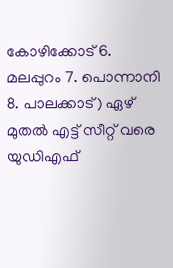കോഴിക്കോട് 6. മലപ്പുറം 7. പൊന്നാനി 8. പാലക്കാട്) ഏഴ് മുതൽ എട്ട് സീറ്റ് വരെ യുഡിഎഫ്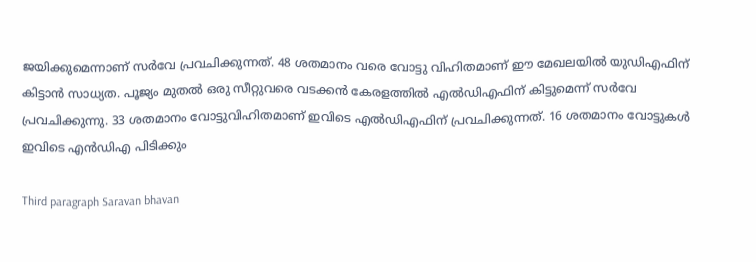ജയിക്കുമെന്നാണ് സര്‍വേ പ്രവചിക്കുന്നത്. 48 ശതമാനം വരെ വോട്ടു വിഹിതമാണ് ഈ മേഖലയില്‍ യുഡിഎഫിന് കിട്ടാന്‍ സാധ്യത. പൂജ്യം മുതല്‍ ഒരു സീറ്റുവരെ വടക്കന്‍ കേരളത്തില്‍ എല്‍ഡിഎഫിന് കിട്ടുമെന്ന് സര്‍വേ പ്രവചിക്കുന്നു. 33 ശതമാനം വോട്ടുവിഹിതമാണ് ഇവിടെ എല്‍ഡിഎഫിന് പ്രവചിക്കുന്നത്. 16 ശതമാനം വോട്ടുകള്‍ ഇവിടെ എന്‍ഡ‍ിഎ പിടിക്കും

Third paragraph Saravan bhavan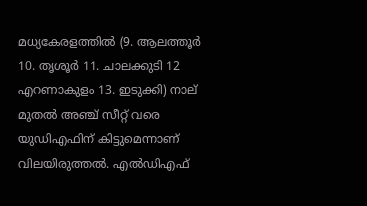മധ്യകേരളത്തിൽ (9. ആലത്തൂർ 10. തൃശൂർ 11. ചാലക്കുടി 12 എറണാകുളം 13. ഇടുക്കി) നാല് മുതൽ അഞ്ച് സീറ്റ് വരെ യുഡിഎഫിന് കിട്ടുമെന്നാണ് വിലയിരുത്തൽ. എൽഡിഎഫ്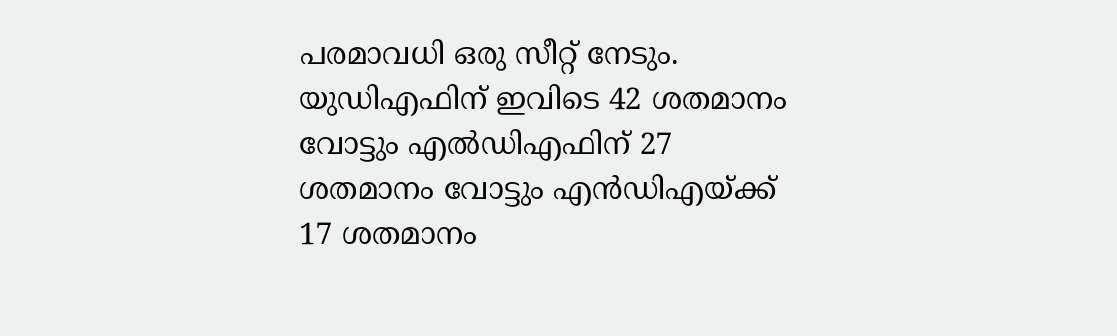പരമാവധി ഒരു സീറ്റ് നേടും. യുഡിഎഫിന് ഇവിടെ 42 ശതമാനം വോട്ടും എല്‍ഡിഎഫിന് 27 ശതമാനം വോട്ടും എന്‍ഡിഎയ്ക്ക് 17 ശതമാനം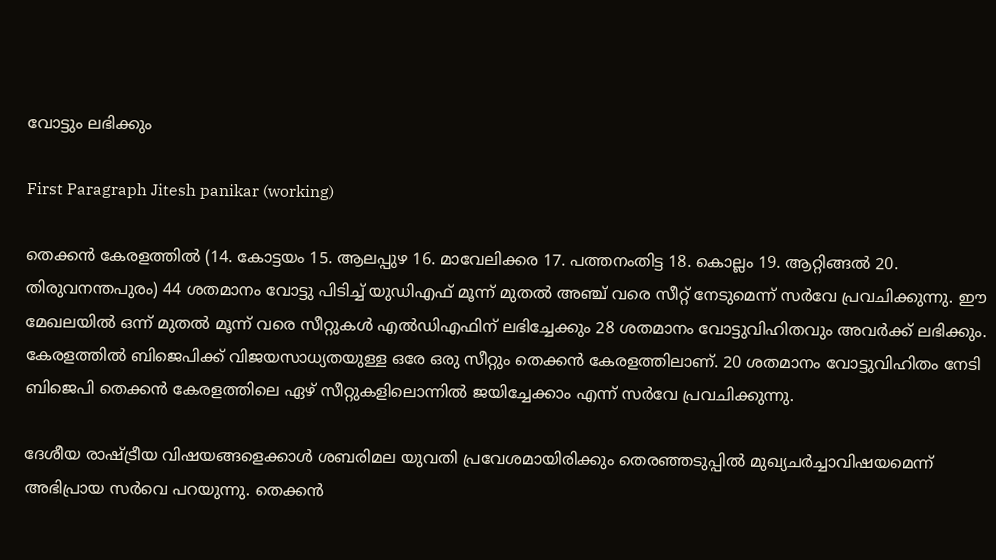വോട്ടും ലഭിക്കും

First Paragraph Jitesh panikar (working)

തെക്കന്‍ കേരളത്തില്‍ (14. കോട്ടയം 15. ആലപ്പുഴ 16. മാവേലിക്കര 17. പത്തനംതിട്ട 18. കൊല്ലം 19. ആറ്റിങ്ങൽ 20. തിരുവനന്തപുരം) 44 ശതമാനം വോട്ടു പിടിച്ച് യുഡിഎഫ് മൂന്ന് മുതല്‍ അ‍ഞ്ച് വരെ സീറ്റ് നേടുമെന്ന് സര്‍വേ പ്രവചിക്കുന്നു. ഈ മേഖലയില്‍ ഒന്ന് മുതല്‍ മൂന്ന് വരെ സീറ്റുകള്‍ എല്‍ഡിഎഫിന് ലഭിച്ചേക്കും 28 ശതമാനം വോട്ടുവിഹിതവും അവര്‍ക്ക് ലഭിക്കും. കേരളത്തില്‍ ബിജെപിക്ക് വിജയസാധ്യതയുള്ള ഒരേ ഒരു സീറ്റും തെക്കൻ കേരളത്തിലാണ്. 20 ശതമാനം വോട്ടുവിഹിതം നേടി ബിജെപി തെക്കൻ കേരളത്തിലെ ഏഴ് സീറ്റുകളിലൊന്നിൽ ജയിച്ചേക്കാം എന്ന് സർവേ പ്രവചിക്കുന്നു.

ദേശീയ രാഷ്ട്രീയ വിഷയങ്ങളെക്കാള്‍ ശബരിമല യുവതി പ്രവേശമായിരിക്കും തെരഞ്ഞടുപ്പില്‍ മുഖ്യചര്‍ച്ചാവിഷയമെന്ന് അഭിപ്രായ സര്‍വെ പറയുന്നു. തെക്കന്‍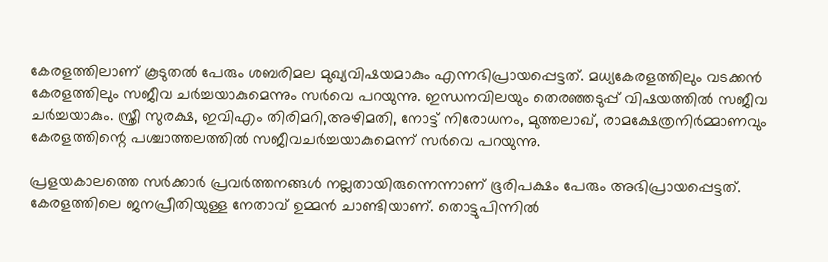കേരളത്തിലാണ് കൂടുതല്‍ പേരും ശബരിമല മുഖ്യവിഷയമാകും എന്നഭിപ്രായപ്പെട്ടത്. മധ്യകേരളത്തിലും വടക്കന്‍ കേരളത്തിലും സജീവ ചര്‍ച്ചയാകുമെന്നും സര്‍വെ പറയുന്നു. ഇന്ധനവിലയും തെരഞ്ഞടുപ്പ് വിഷയത്തില്‍ സജീവ ചര്‍ച്ചയാകും. സ്ത്രീ സുരക്ഷ, ഇവിഎം തിരിമറി,അഴിമതി, നോട്ട് നിരോധനം, മുത്തലാഖ്, രാമക്ഷേത്രനിര്‍മ്മാണവും കേരളത്തിന്റെ പശ്ചാത്തലത്തില്‍ സജീവചര്‍ച്ചയാകുമെന്ന് സര്‍വെ പറയുന്നു.

പ്രളയകാലത്തെ സര്‍ക്കാര്‍ പ്രവര്‍ത്തനങ്ങള്‍ നല്ലതായിരുന്നെന്നാണ് ഭൂരിപക്ഷം പേരും അഭിപ്രായപ്പെട്ടത്. കേരളത്തിലെ ജനപ്രീതിയുള്ള നേതാവ് ഉമ്മന്‍ ചാണ്ടിയാണ്. തൊട്ടുപിന്നില്‍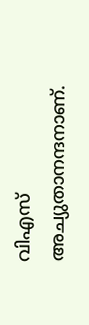വിഎസ് അച്യുതാനന്ദനാണ്.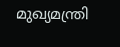മുഖ്യമന്ത്രി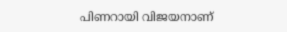പിണറായി വിജയനാണ്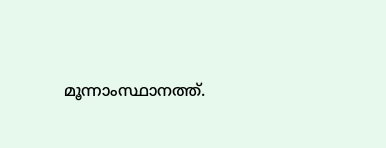മൂന്നാംസ്ഥാനത്ത്.